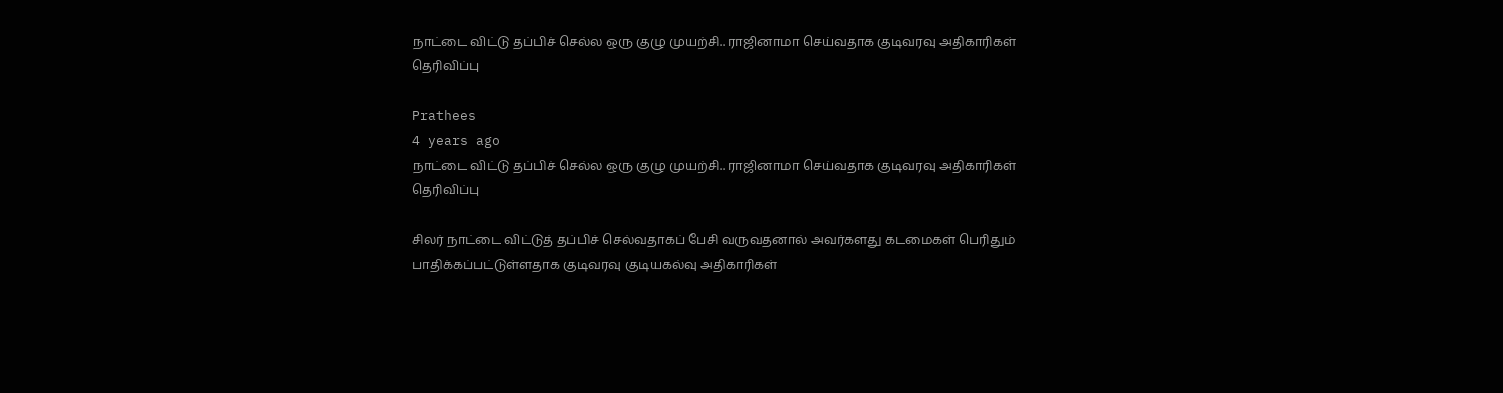நாட்டை விட்டு தப்பிச் செல்ல ஒரு குழு முயற்சி.. ராஜினாமா செய்வதாக குடிவரவு அதிகாரிகள் தெரிவிப்பு

Prathees
4 years ago
நாட்டை விட்டு தப்பிச் செல்ல ஒரு குழு முயற்சி.. ராஜினாமா செய்வதாக குடிவரவு அதிகாரிகள் தெரிவிப்பு

சிலர் நாட்டை விட்டுத் தப்பிச் செல்வதாகப் பேசி வருவதனால் அவர்களது கடமைகள் பெரிதும் பாதிக்கப்பட்டுள்ளதாக குடிவரவு குடியகல்வு அதிகாரிகள்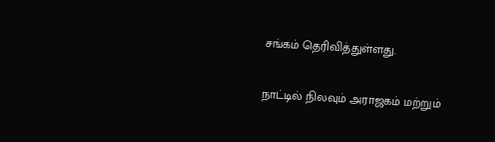சங்கம் தெரிவித்துள்ளது.

நாட்டில் நிலவும் அராஜகம் மற்றும்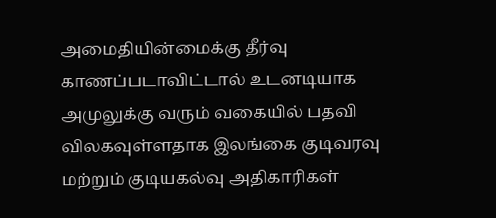அமைதியின்மைக்கு தீர்வு காணப்படாவிட்டால் உடனடியாக அமுலுக்கு வரும் வகையில் பதவி விலகவுள்ளதாக இலங்கை குடிவரவு மற்றும் குடியகல்வு அதிகாரிகள்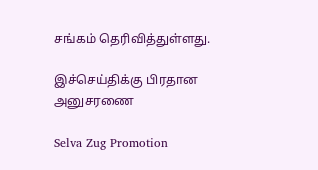சங்கம் தெரிவித்துள்ளது.

இச்செய்திக்கு பிரதான அனுசரணை

Selva Zug Promotion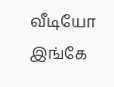வீடியோ இங்கே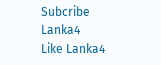Subcribe Lanka4
Like Lanka4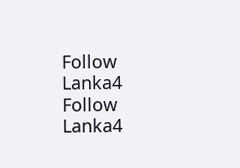Follow Lanka4
Follow Lanka4